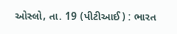ઓસ્લો, તા. 19 (પીટીઆઈ) : ભારત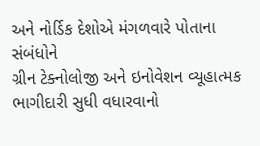અને નોર્ડિક દેશોએ મંગળવારે પોતાના સંબંધોને
ગ્રીન ટેક્નોલોજી અને ઇનોવેશન વ્યૂહાત્મક ભાગીદારી સુધી વધારવાનો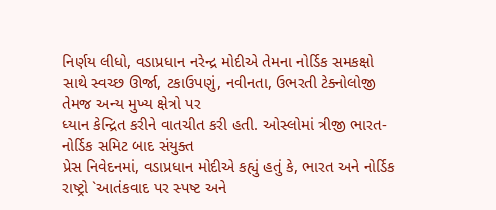નિર્ણય લીધો, વડાપ્રધાન નરેન્દ્ર મોદીએ તેમના નોર્ડિક સમકક્ષો
સાથે સ્વચ્છ ઊર્જા, ટકાઉપણું, નવીનતા, ઉભરતી ટેક્નોલોજી તેમજ અન્ય મુખ્ય ક્ષેત્રો પર
ધ્યાન કેન્દ્રિત કરીને વાતચીત કરી હતી. ઓસ્લોમાં ત્રીજી ભારત-નોર્ડિક સમિટ બાદ સંયુક્ત
પ્રેસ નિવેદનમાં, વડાપ્રધાન મોદીએ કહ્યું હતું કે, ભારત અને નોર્ડિક રાષ્ટ્રો `આતંકવાદ પર સ્પષ્ટ અને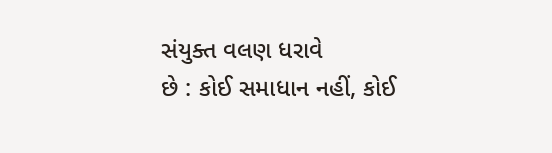સંયુક્ત વલણ ધરાવે
છે : કોઈ સમાધાન નહીં, કોઈ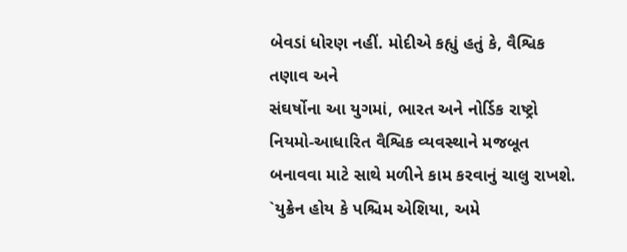બેવડાં ધોરણ નહીં. મોદીએ કહ્યું હતું કે, વૈશ્વિક તણાવ અને
સંઘર્ષોના આ યુગમાં, ભારત અને નોર્ડિક રાષ્ટ્રો નિયમો-આધારિત વૈશ્વિક વ્યવસ્થાને મજબૂત
બનાવવા માટે સાથે મળીને કામ કરવાનું ચાલુ રાખશે. `યુક્રેન હોય કે પશ્ચિમ એશિયા, અમે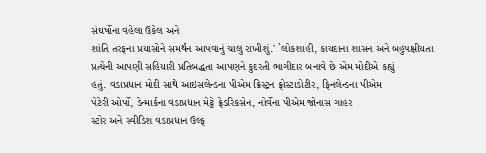સંઘર્ષોના વહેલા ઉકેલ અને
શાંતિ તરફના પ્રયાસોને સમર્થન આપવાનું ચાલુ રાખીશું.' `લોકશાહી, કાયદાના શાસન અને બહુપક્ષીયતા
પ્રત્યેની આપણી સહિયારી પ્રતિબદ્ધતા આપણને કુદરતી ભાગીદાર બનાવે છે એમ મોદીએ કહ્યું
હતું. વડાપ્રધાન મોદી સાથે આઇસલેન્ડના પીએમ ક્રિસ્ટ્રન ફ્રોસ્ટાડોટીર, ફિનલેન્ડના પીએમ
પેટેરી ઓર્પો, ડેન્માર્કના વડાપ્રધાન મેટ્ટે ફ્રેડરિકસેન, નોર્વેના પીએમ જોનાસ ગાહર
સ્ટોર અને સ્વીડિશ વડાપ્રધાન ઉલ્ફ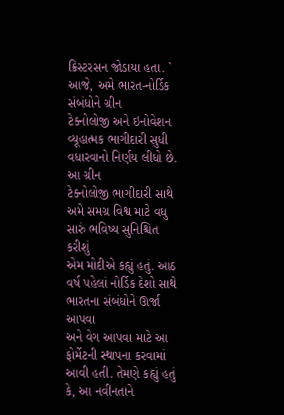ક્રિસ્ટરસન જોડાયા હતા. ` આજે, અમે ભારત-નોર્ડિક સંબંધોને ગ્રીન
ટેક્નોલોજી અને ઇનોવેશન વ્યૂહાત્મક ભાગીદારી સુધી વધારવાનો નિર્ણય લીધો છે. આ ગ્રીન
ટેક્નોલોજી ભાગીદારી સાથે અમે સમગ્ર વિશ્વ માટે વધુ સારું ભવિષ્ય સુનિશ્ચિત કરીશું
એમ મોદીએ કહ્યું હતું. આઠ વર્ષ પહેલાં નોર્ડિક દેશો સાથે ભારતના સંબંધોને ઊર્જા આપવા
અને વેગ આપવા માટે આ ફોર્મેટની સ્થાપના કરવામાં આવી હતી. તેમણે કહ્યું હતું કે, આ નવીનતાને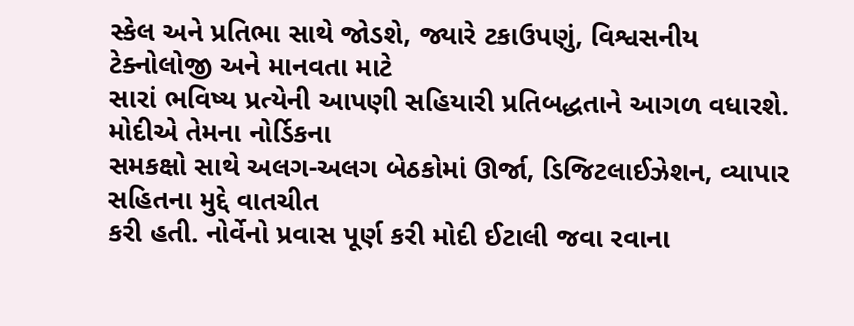સ્કેલ અને પ્રતિભા સાથે જોડશે, જ્યારે ટકાઉપણું, વિશ્વસનીય ટેક્નોલોજી અને માનવતા માટે
સારાં ભવિષ્ય પ્રત્યેની આપણી સહિયારી પ્રતિબદ્ધતાને આગળ વધારશે. મોદીએ તેમના નોર્ડિકના
સમકક્ષો સાથે અલગ-અલગ બેઠકોમાં ઊર્જા, ડિજિટલાઈઝેશન, વ્યાપાર સહિતના મુદ્દે વાતચીત
કરી હતી. નોર્વેનો પ્રવાસ પૂર્ણ કરી મોદી ઈટાલી જવા રવાના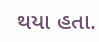થયા હતા.